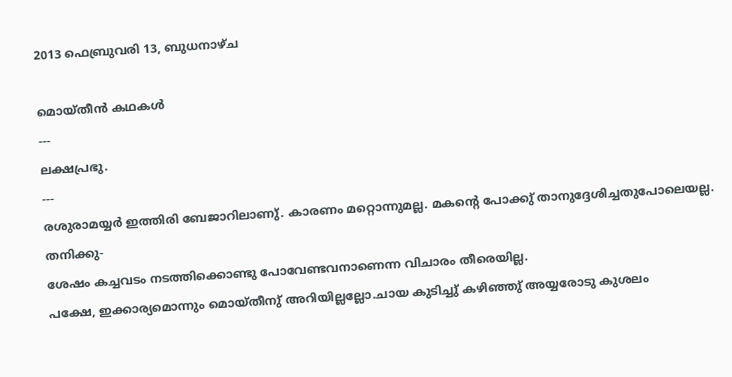2013 ഫെബ്രുവരി 13, ബുധനാഴ്‌ച

മൊയ്തീന്‍ കഥകള്‍
---
ലക്ഷപ്രഭു.
---
രശുരാമയ്യര്‍ ഇത്തിരി ബേജാറിലാണു്. കാരണം മറ്റൊന്നുമല്ല. മകന്റെ പോക്കു് താനുദ്ദേശിച്ചതുപോലെയല്ല. തനിക്കു-
ശേഷം കച്ചവടം നടത്തിക്കൊണ്ടു പോവേണ്ടവനാണെന്ന വിചാരം തീരെയില്ല.
പക്ഷേ, ഇക്കാര്യമൊന്നും മൊയ്തീനു് അറിയില്ലല്ലോ.ചായ കുടിച്ചു് കഴിഞ്ഞു് അയ്യരോടു കുശലം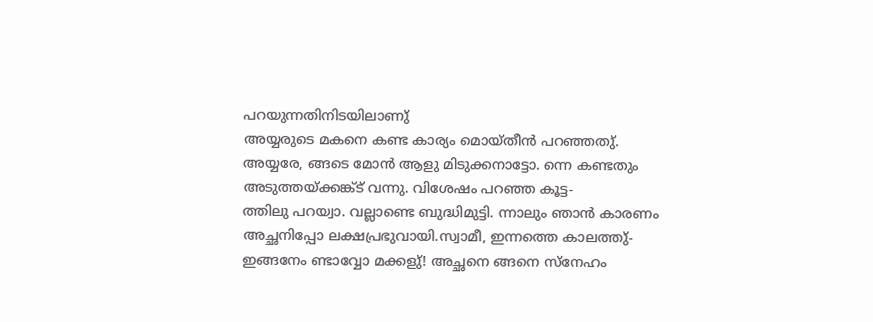പറയുന്നതിനിടയിലാണു്
അയ്യരുടെ മകനെ കണ്ട കാര്യം മൊയ്തീന്‍ പറഞ്ഞതു്.
അയ്യരേ, ങ്ങടെ മോന്‍ ആളു മിടുക്കനാട്ടോ. ന്നെ കണ്ടതും അടുത്തയ്ക്കങ്ക്ട് വന്നു. വിശേഷം പറഞ്ഞ കൂട്ട-
ത്തിലു പറയ്വാ. വല്ലാണ്ടെ ബുദ്ധിമുട്ടി. ന്നാലും ഞാന്‍ കാരണം അച്ഛനിപ്പോ ലക്ഷപ്രഭുവായി.സ്വാമീ, ഇന്നത്തെ കാലത്തു്-
ഇങ്ങനേം ണ്ടാവ്വോ മക്കളു്! അച്ഛനെ ങ്ങനെ സ്നേഹം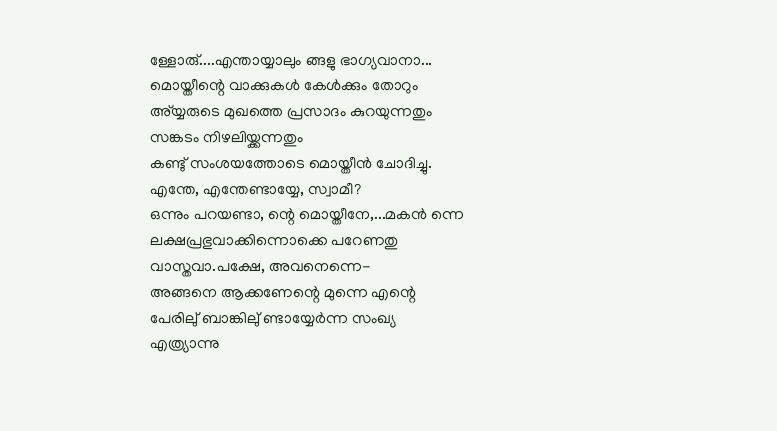ള്ളോരു്....എന്തായ്യാലും ങ്ങളു ഭാഗ്യവാനാ...
മൊയ്തീന്റെ വാക്കുകള്‍ കേള്‍ക്കും തോറും അ്യ്യരുടെ മുഖത്തെ പ്രസാദം കുറയുന്നതും സങ്കടം നിഴലിയ്ക്കന്നതും
കണ്ടു് സംശയത്തോടെ മൊയ്തീന്‍ ചോദിച്ചു.
എന്തേ, എന്തേണ്ടായ്യേ, സ്വാമീ?
ഒന്നും പറയണ്ടാ, ന്റെ മൊയ്തീനേ,...മകന്‍ ന്നെ ലക്ഷപ്രഭുവാക്കിന്നൊക്കെ പറേണതു വാസ്തവാ.പക്ഷേ, അവനെന്നെ-
അങ്ങനെ ആക്കണേന്റെ മുന്നെ എന്റെ പേരിലു് ബാങ്കിലു് ണ്ടായ്യേര്‍ന്ന സംഖ്യ എത്ര്യാന്നു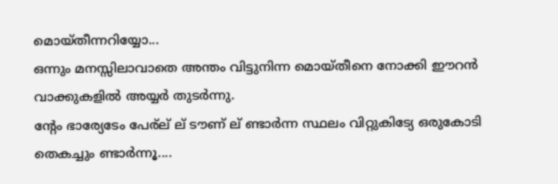മൊയ്തീന്നറിയ്യോ...
ഒന്നും മനസ്സിലാവാതെ അന്തം വിട്ടുനിന്ന മൊയ്തീനെ നോക്കി ഈറന്‍ വാക്കുകളില്‍ അയ്യര്‍ തുടര്‍ന്നു.
ന്റേം ഭാര്യേടേം പേര്ല് ല് ടൗണ് ല് ണ്ടാര്‍ന്ന സ്ഥലം വിറ്റുകിട്യേ ഒരുകോടി തെകച്ചും ണ്ടാര്‍ന്നൂ....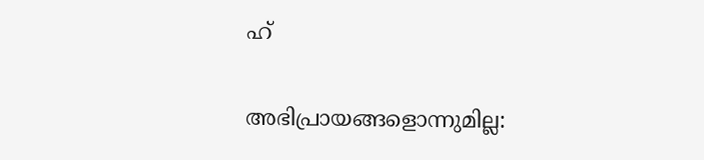ഹ്

അഭിപ്രായങ്ങളൊന്നുമില്ല: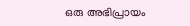ഒരു അഭിപ്രായം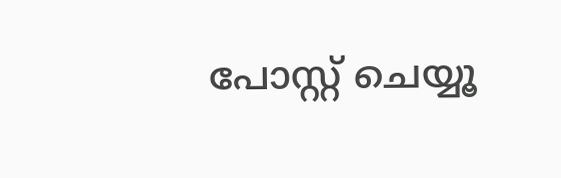പോസ്റ്റ് ചെയ്യൂ